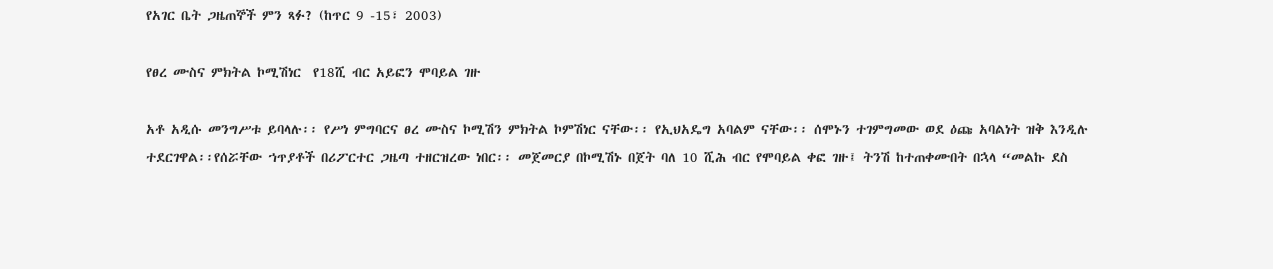የአገር ቤት ጋዜጠኞች ምን ጻፉ? (ከጥር 9 -15፣ 2003)

የፀረ ሙስና ምክትል ኮሚሽነር  የ18ሺ ብር አይፎን ሞባይል ገዙ

አቶ አዲሱ መንግሥቱ ይባላሉ፡፡ የሥነ ምግባርና ፀረ ሙስና ኮሚሽን ምክትል ኮምሽነር ናቸው፡፡ የኢህአዴግ አባልም ናቸው፡፡ ሰሞኑን ተገምግመው ወደ ዕጩ አባልነት ዝቅ እንዲሉ ተደርገዋል፡፡የሰሯቸው ኀጥያቶች በሪፖርተር ጋዜጣ ተዘርዝረው ነበር፡፡ መጀመርያ በኮሚሽኑ በጀት ባለ 10 ሺሕ ብር የሞባይል ቀፎ ገዙ፤ ትንሽ ከተጠቀሙበት በኋላ “መልኩ ደስ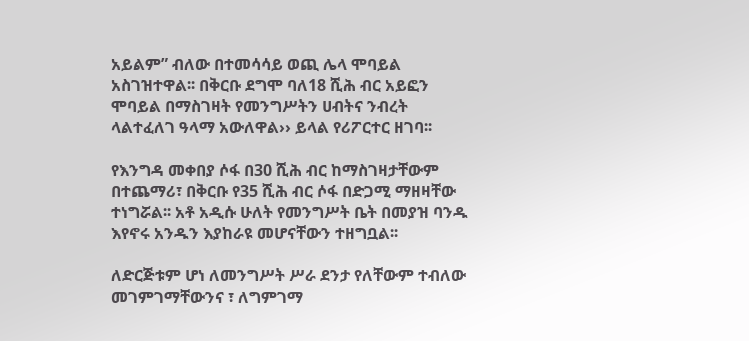አይልም” ብለው በተመሳሳይ ወጪ ሌላ ሞባይል አስገዝተዋል፡፡ በቅርቡ ደግሞ ባለ18 ሺሕ ብር አይፎን ሞባይል በማስገዛት የመንግሥትን ሀብትና ንብረት ላልተፈለገ ዓላማ አውለዋል›› ይላል የሪፖርተር ዘገባ፡፡

የእንግዳ መቀበያ ሶፋ በ30 ሺሕ ብር ከማስገዛታቸውም በተጨማሪ፣ በቅርቡ የ35 ሺሕ ብር ሶፋ በድጋሚ ማዘዛቸው ተነግሯል፡፡ አቶ አዲሱ ሁለት የመንግሥት ቤት በመያዝ ባንዱ እየኖሩ አንዱን እያከራዩ መሆናቸውን ተዘግቧል፡፡

ለድርጅቱም ሆነ ለመንግሥት ሥራ ደንታ የለቸውም ተብለው መገምገማቸውንና ፣ ለግምገማ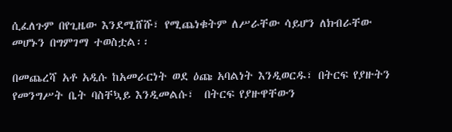ሲፈለጉም በየጊዜው እንደሚሸሹ፣ የሚጨነቁትም ለሥራቸው ሳይሆን ለክብራቸው መሆኑን በግምገማ ተወስቷል፡፡

በመጨረሻ አቶ አዲሱ ከአመራርነት ወደ ዕጩ አባልነት እንዲወርዱ፣ በትርፍ የያዙትን የመንግሥት ቤት ባስቸኳይ እንዲመልሱ፣  በትርፍ የያዙዋቸውን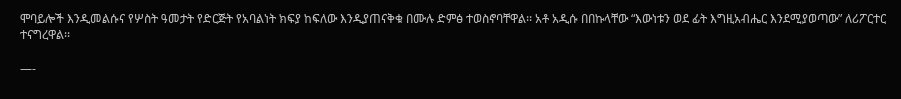ሞባይሎች እንዲመልሱና የሦስት ዓመታት የድርጅት የአባልነት ክፍያ ከፍለው እንዲያጠናቅቁ በሙሉ ድምፅ ተወስኖባቸዋል፡፡ አቶ አዲሱ በበኩላቸው “እውነቱን ወደ ፊት እግዚአብሔር እንደሚያወጣው” ለሪፖርተር ተናግረዋል፡፡

—-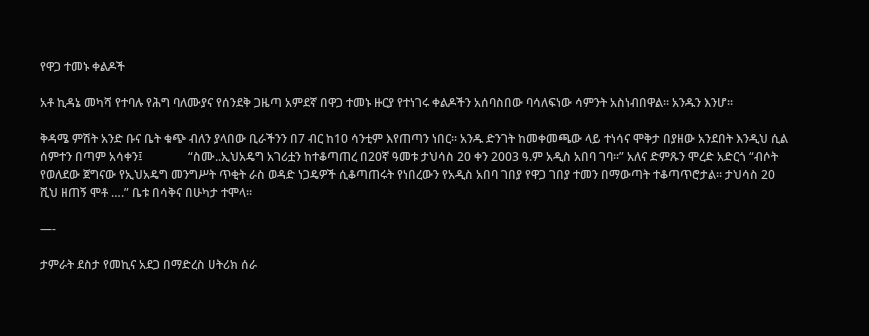የዋጋ ተመኑ ቀልዶች

አቶ ኪዳኔ መካሻ የተባሉ የሕግ ባለሙያና የሰንደቅ ጋዜጣ አምደኛ በዋጋ ተመኑ ዙርያ የተነገሩ ቀልዶችን አሰባስበው ባሳለፍነው ሳምንት አስነብበዋል፡፡ አንዱን እንሆ፡፡

ቅዳሜ ምሽት አንድ ቡና ቤት ቁጭ ብለን ያላበው ቢራችንን በ7 ብር ከ10 ሳንቲም እየጠጣን ነበር፡፡ አንዱ ድንገት ከመቀመጫው ላይ ተነሳና ሞቅታ በያዘው አንደበት እንዲህ ሲል ሰምተን በጣም አሳቀን፤               “ስሙ..ኢህአዴግ አገሪቷን ከተቆጣጠረ በ20ኛ ዓመቱ ታህሳስ 20 ቀን 2003 ዓ.ም አዲስ አበባ ገባ፡፡” አለና ድምጹን ሞረድ አድርጎ “ብሶት የወለደው ጀግናው የኢህአዴግ መንግሥት ጥቂት ራስ ወዳድ ነጋዴዎች ሲቆጣጠሩት የነበረውን የአዲስ አበባ ገበያ የዋጋ ገበያ ተመን በማውጣት ተቆጣጥሮታል፡፡ ታህሳስ 20 ሺህ ዘጠኝ ሞቶ ….” ቤቱ በሳቅና በሁካታ ተሞላ፡፡

—-

ታምራት ደስታ የመኪና አደጋ በማድረስ ሀትሪክ ሰራ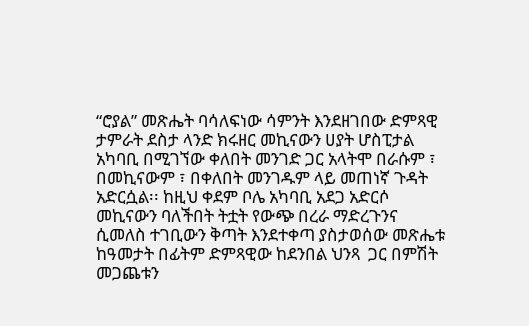“ሮያል” መጽሔት ባሳለፍነው ሳምንት እንደዘገበው ድምጻዊ ታምራት ደስታ ላንድ ክሩዘር መኪናውን ሀያት ሆስፒታል አካባቢ በሚገኘው ቀለበት መንገድ ጋር አላትሞ በራሱም ፣ በመኪናውም ፣ በቀለበት መንገዱም ላይ መጠነኛ ጉዳት አድርሷል፡፡ ከዚህ ቀደም ቦሌ አካባቢ አደጋ አድርሶ መኪናውን ባለችበት ትቷት የውጭ በረራ ማድረጉንና ሲመለስ ተገቢውን ቅጣት እንደተቀጣ ያስታወሰው መጽሔቱ ከዓመታት በፊትም ድምጻዊው ከደንበል ህንጻ  ጋር በምሽት መጋጨቱን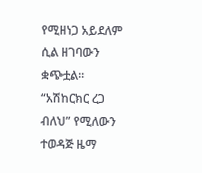የሚዘነጋ አይደለም ሲል ዘገባውን ቋጭቷል፡፡ “አሽከርክር ረጋ ብለህ” የሚለውን ተወዳጅ ዜማ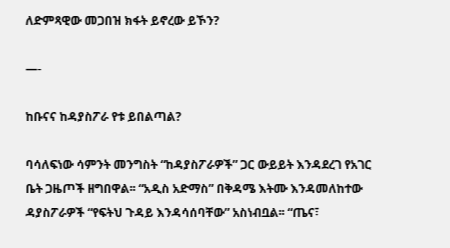ለድምጻዊው መጋበዝ ክፋት ይኖረው ይኾን?

—-

ከቡናና ከዳያስፖራ የቱ ይበልጣል?

ባሳለፍነው ሳምንት መንግስት “ከዳያስፖራዎች” ጋር ውይይት እንዳደረገ የአገር ቤት ጋዜጦች ዘግበዋል፡፡ “አዲስ አድማስ” በቅዳሜ እትሙ እንዳመለከተው ዳያስፖራዎች “የፍትህ ጉዳይ እንዳሳሰባቸው” አስነብቧል፡፡ “ጤና፣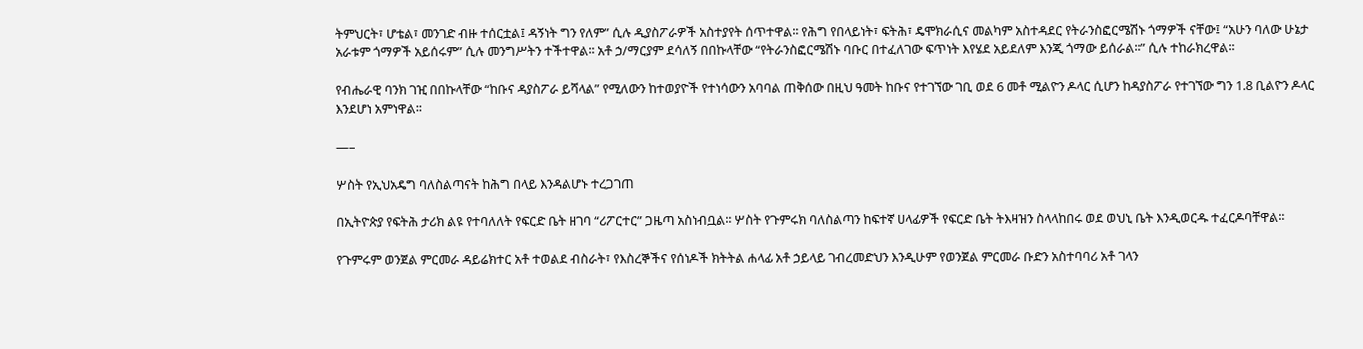ትምህርት፣ ሆቴል፣ መንገድ ብዙ ተሰርቷል፤ ዳኝነት ግን የለም” ሲሉ ዲያስፖራዎች አስተያየት ሰጥተዋል፡፡ የሕግ የበላይነት፣ ፍትሕ፣ ዴሞክራሲና መልካም አስተዳደር የትራንስፎርሜሽኑ ጎማዎች ናቸው፤ “አሁን ባለው ሁኔታ አራቱም ጎማዎች አይሰሩም” ሲሉ መንግሥትን ተችተዋል፡፡ አቶ ኃ/ማርያም ደሳለኝ በበኩላቸው “የትራንስፎርሜሽኑ ባቡር በተፈለገው ፍጥነት እየሄደ አይደለም እንጂ ጎማው ይሰራል፡፡” ሲሉ ተከራክረዋል፡፡

የብሔራዊ ባንክ ገዢ በበኩላቸው “ከቡና ዳያስፖራ ይሻላል” የሚለውን ከተወያዮች የተነሳውን አባባል ጠቅሰው በዚህ ዓመት ከቡና የተገኘው ገቢ ወደ 6 መቶ ሚልዮን ዶላር ሲሆን ከዳያስፖራ የተገኘው ግን 1.8 ቢልዮን ዶላር እንደሆነ አምነዋል፡፡

—–

ሦስት የኢህአዴግ ባለስልጣናት ከሕግ በላይ እንዳልሆኑ ተረጋገጠ

በኢትዮጵያ የፍትሕ ታሪክ ልዩ የተባለለት የፍርድ ቤት ዘገባ “ሪፖርተር” ጋዜጣ አስነብቧል፡፡ ሦስት የጉምሩክ ባለስልጣን ከፍተኛ ሀላፊዎች የፍርድ ቤት ትእዛዝን ስላላከበሩ ወደ ወህኒ ቤት እንዲወርዱ ተፈርዶባቸዋል፡፡

የጉምሩም ወንጀል ምርመራ ዳይሬክተር አቶ ተወልደ ብስራት፣ የእስረኞችና የሰነዶች ክትትል ሐላፊ አቶ ኃይላይ ገብረመድህን እንዲሁም የወንጀል ምርመራ ቡድን አስተባባሪ አቶ ገላን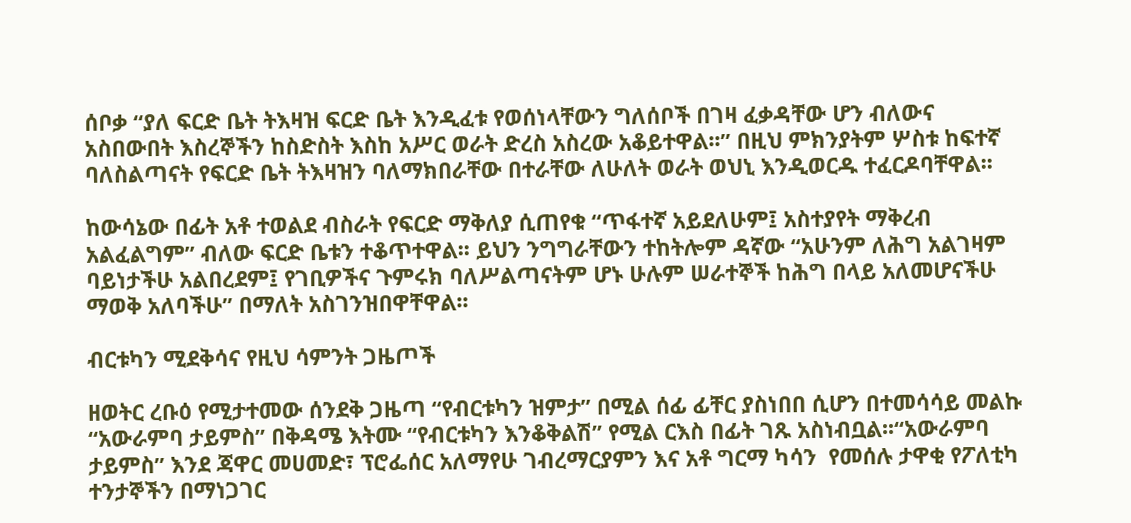ሰቦቃ “ያለ ፍርድ ቤት ትእዛዝ ፍርድ ቤት እንዲፈቱ የወሰነላቸውን ግለሰቦች በገዛ ፈቃዳቸው ሆን ብለውና አስበውበት እስረኞችን ከስድስት እስከ አሥር ወራት ድረስ አስረው አቆይተዋል፡፡” በዚህ ምክንያትም ሦስቱ ከፍተኛ ባለስልጣናት የፍርድ ቤት ትእዛዝን ባለማክበራቸው በተራቸው ለሁለት ወራት ወህኒ እንዲወርዱ ተፈርዶባቸዋል፡፡

ከውሳኔው በፊት አቶ ተወልደ ብስራት የፍርድ ማቅለያ ሲጠየቁ “ጥፋተኛ አይደለሁም፤ አስተያየት ማቅረብ አልፈልግም” ብለው ፍርድ ቤቱን ተቆጥተዋል፡፡ ይህን ንግግራቸውን ተከትሎም ዳኛው “አሁንም ለሕግ አልገዛም ባይነታችሁ አልበረደም፤ የገቢዎችና ጉምሩክ ባለሥልጣናትም ሆኑ ሁሉም ሠራተኞች ከሕግ በላይ አለመሆናችሁ ማወቅ አለባችሁ” በማለት አስገንዝበዋቸዋል፡፡

ብርቱካን ሚደቅሳና የዚህ ሳምንት ጋዜጦች

ዘወትር ረቡዕ የሚታተመው ሰንደቅ ጋዜጣ “የብርቱካን ዝምታ” በሚል ሰፊ ፊቸር ያስነበበ ሲሆን በተመሳሳይ መልኩ “አውራምባ ታይምስ” በቅዳሜ እትሙ “የብርቱካን እንቆቅልሽ” የሚል ርእስ በፊት ገጹ አስነብቧል፡፡“አውራምባ ታይምስ” እንደ ጃዋር መሀመድ፣ ፕሮፌሰር አለማየሁ ገብረማርያምን እና አቶ ግርማ ካሳን  የመሰሉ ታዋቂ የፖለቲካ ተንታኞችን በማነጋገር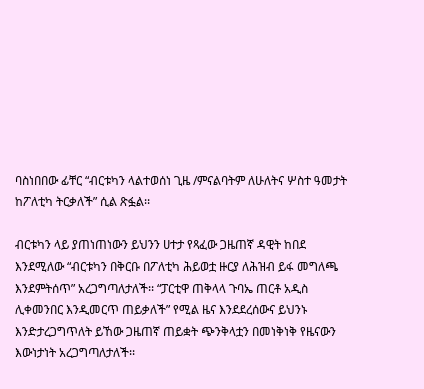ባስነበበው ፊቸር “ብርቱካን ላልተወሰነ ጊዜ /ምናልባትም ለሁለትና ሦስተ ዓመታት ከፖለቲካ ትርቃለች” ሲል ጽፏል፡፡

ብርቱካን ላይ ያጠነጠነውን ይህንን ሀተታ የጻፈው ጋዜጠኛ ዳዊት ከበደ እንደሚለው “ብርቱካን በቅርቡ በፖለቲካ ሕይወቷ ዙርያ ለሕዝብ ይፋ መግለጫ እንደምትሰጥ” አረጋግጣለታለች፡፡ “ፓርቲዋ ጠቅላላ ጉባኤ ጠርቶ አዲስ ሊቀመንበር እንዲመርጥ ጠይቃለች” የሚል ዜና እንደደረሰውና ይህንኑ እንድታረጋግጥለት ይኸው ጋዜጠኛ ጠይቋት ጭንቅላቷን በመነቅነቅ የዜናውን እውነታነት አረጋግጣለታለች፡፡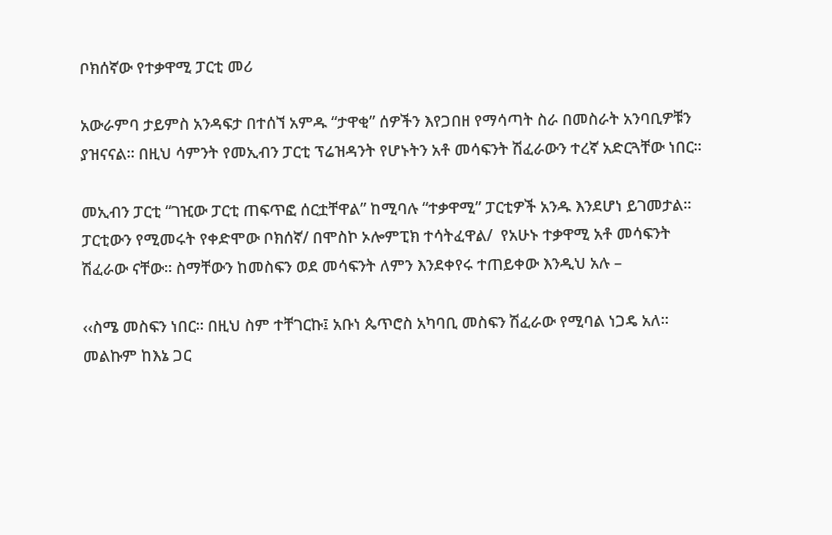ቦክሰኛው የተቃዋሚ ፓርቲ መሪ

አውራምባ ታይምስ አንዳፍታ በተሰኘ አምዱ “ታዋቂ” ሰዎችን እየጋበዘ የማሳጣት ስራ በመስራት አንባቢዎቹን ያዝናናል፡፡ በዚህ ሳምንት የመኢብን ፓርቲ ፕሬዝዳንት የሆኑትን አቶ መሳፍንት ሽፈራውን ተረኛ አድርጓቸው ነበር፡፡

መኢብን ፓርቲ “ገዢው ፓርቲ ጠፍጥፎ ሰርቷቸዋል” ከሚባሉ “ተቃዋሚ” ፓርቲዎች አንዱ እንደሆነ ይገመታል፡፡ ፓርቲውን የሚመሩት የቀድሞው ቦክሰኛ/ በሞስኮ ኦሎምፒክ ተሳትፈዋል/  የአሁኑ ተቃዋሚ አቶ መሳፍንት ሽፈራው ናቸው፡፡ ስማቸውን ከመስፍን ወደ መሳፍንት ለምን እንደቀየሩ ተጠይቀው እንዲህ አሉ –

‹‹ስሜ መስፍን ነበር፡፡ በዚህ ስም ተቸገርኩ፤ አቡነ ጴጥሮስ አካባቢ መስፍን ሽፈራው የሚባል ነጋዴ አለ፡፡ መልኩም ከእኔ ጋር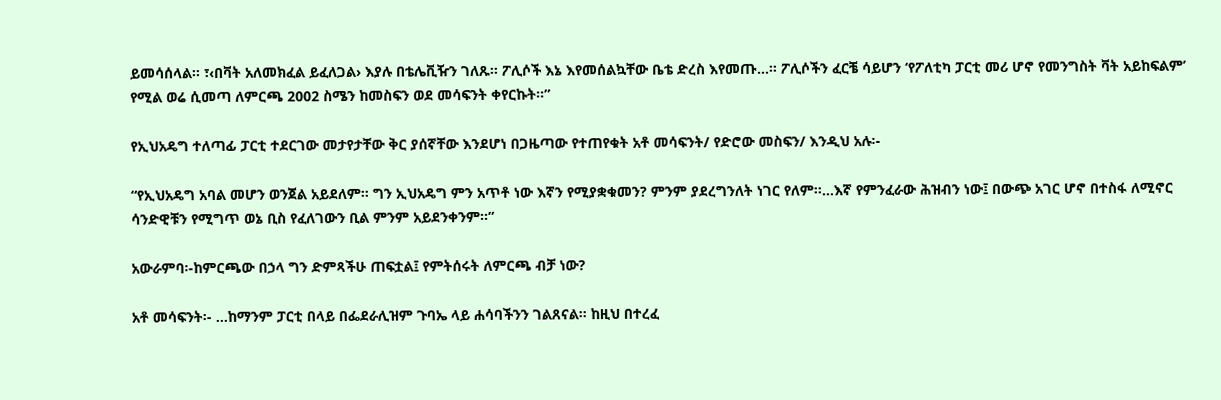ይመሳሰላል፡፡ ፣‹በቫት አለመክፈል ይፈለጋል› እያሉ በቴሌቪዥን ገለጹ፡፡ ፖሊሶች እኔ እየመሰልኳቸው ቤቴ ድረስ እየመጡ…፡፡ ፖሊሶችን ፈርቼ ሳይሆን ‘የፖለቲካ ፓርቲ መሪ ሆኖ የመንግስት ቫት አይከፍልም’ የሚል ወሬ ሲመጣ ለምርጫ 2002 ስሜን ከመስፍን ወደ መሳፍንት ቀየርኩት፡፡”

የኢህአዴግ ተለጣፊ ፓርቲ ተደርገው መታየታቸው ቅር ያሰኛቸው እንደሆነ በጋዜጣው የተጠየቁት አቶ መሳፍንት/ የድሮው መስፍን/ እንዲህ አሉ፡-

“የኢህአዴግ አባል መሆን ወንጀል አይደለም፡፡ ግን ኢህአዴግ ምን አጥቶ ነው እኛን የሚያቋቁመን? ምንም ያደረግንለት ነገር የለም፡፡…እኛ የምንፈራው ሕዝብን ነው፤ በውጭ አገር ሆኖ በተስፋ ለሚኖር ሳንድዊቹን የሚግጥ ወኔ ቢስ የፈለገውን ቢል ምንም አይደንቀንም፡፡”

አውራምባ፡-ከምርጫው በኃላ ግን ድምጻችሁ ጠፍቷል፤ የምትሰሩት ለምርጫ ብቻ ነው?

አቶ መሳፍንት፡- …ከማንም ፓርቲ በላይ በፌደራሊዝም ጉባኤ ላይ ሐሳባችንን ገልጸናል፡፡ ከዚህ በተረፈ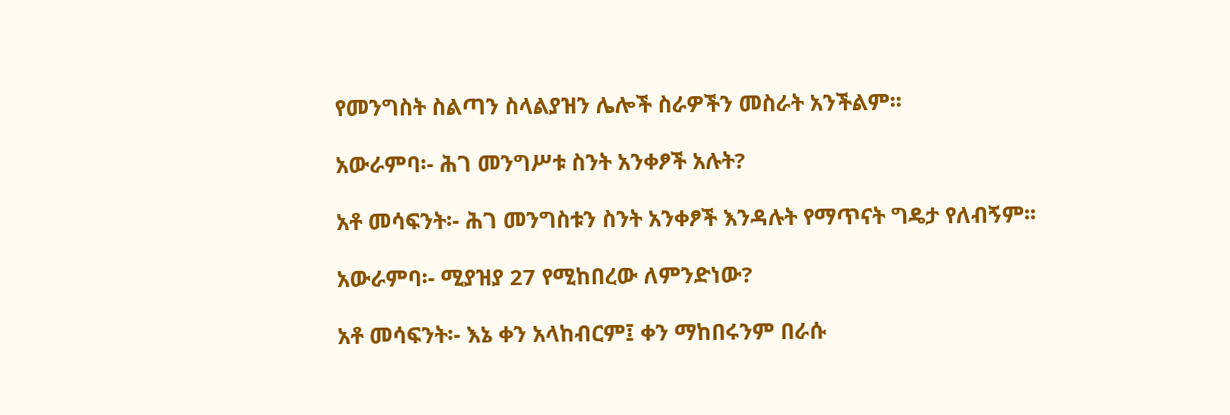የመንግስት ስልጣን ስላልያዝን ሌሎች ስራዎችን መስራት አንችልም፡፡

አውራምባ፡- ሕገ መንግሥቱ ስንት አንቀፆች አሉት?

አቶ መሳፍንት፡- ሕገ መንግስቱን ስንት አንቀፆች እንዳሉት የማጥናት ግዴታ የለብኝም፡፡

አውራምባ፡- ሚያዝያ 27 የሚከበረው ለምንድነው?

አቶ መሳፍንት፡- እኔ ቀን አላከብርም፤ ቀን ማከበሩንም በራሱ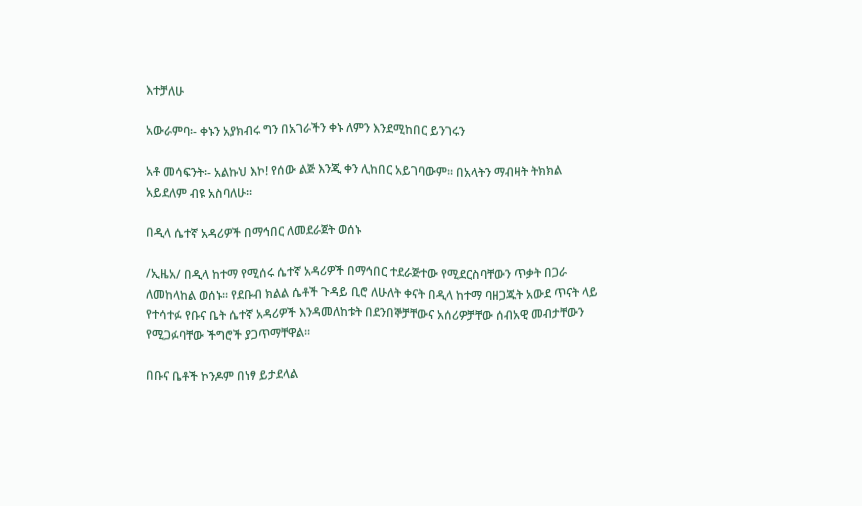እተቻለሁ

አውራምባ፡- ቀኑን አያክብሩ ግን በአገራችን ቀኑ ለምን እንደሚከበር ይንገሩን

አቶ መሳፍንት፡- አልኩህ እኮ! የሰው ልጅ እንጂ ቀን ሊከበር አይገባውም፡፡ በአላትን ማብዛት ትክክል አይደለም ብዩ አስባለሁ፡፡

በዲላ ሴተኛ አዳሪዎች በማኅበር ለመደራጀት ወሰኑ

/ኢዜአ/ በዲላ ከተማ የሚሰሩ ሴተኛ አዳሪዎች በማኅበር ተደራጅተው የሚደርስባቸውን ጥቃት በጋራ ለመከላከል ወሰኑ፡፡ የደቡብ ክልል ሴቶች ጉዳይ ቢሮ ለሁለት ቀናት በዲላ ከተማ ባዘጋጁት አውደ ጥናት ላይ የተሳተፉ የቡና ቤት ሴተኛ አዳሪዎች እንዳመለከቱት በደንበኞቻቸውና አሰሪዎቻቸው ሰብአዊ መብታቸውን የሚጋፉባቸው ችግሮች ያጋጥማቸዋል፡፡

በቡና ቤቶች ኮንዶም በነፃ ይታደላል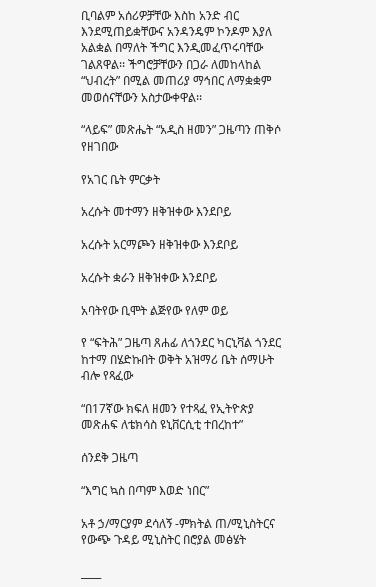ቢባልም አሰሪዎቻቸው እስከ አንድ ብር እንደሚጠይቋቸውና አንዳንዴም ኮንዶም እያለ አልቋል በማለት ችግር እንዲመፈጥሩባቸው ገልጸዋል፡፡ ችግሮቻቸውን በጋራ ለመከላከል “ህብረት” በሚል መጠሪያ ማኅበር ለማቋቋም መወሰናቸውን አስታውቀዋል፡፡

“ላይፍ” መጽሔት “አዲስ ዘመን” ጋዜጣን ጠቅሶ የዘገበው

የአገር ቤት ምርቃት

አረሱት መተማን ዘቅዝቀው እንደቦይ

አረሱት አርማጮን ዘቅዝቀው እንደቦይ

አረሱት ቋራን ዘቅዝቀው እንደቦይ

አባትየው ቢሞት ልጅየው የለም ወይ

የ “ፍትሕ” ጋዜጣ ጸሐፊ ለጎንደር ካርኒቫል ጎንደር ከተማ በሄድኩበት ወቅት አዝማሪ ቤት ሰማሁት ብሎ የጻፈው

“በ17ኛው ክፍለ ዘመን የተጻፈ የኢትዮጵያ መጽሐፍ ለቴክሳስ ዩኒቨርሲቲ ተበረከተ”

ሰንደቅ ጋዜጣ

“እግር ኳስ በጣም እወድ ነበር”

አቶ ኃ/ማርያም ደሳለኝ -ምክትል ጠ/ሚኒስትርና የውጭ ጉዳይ ሚኒስትር በሮያል መፅሄት

____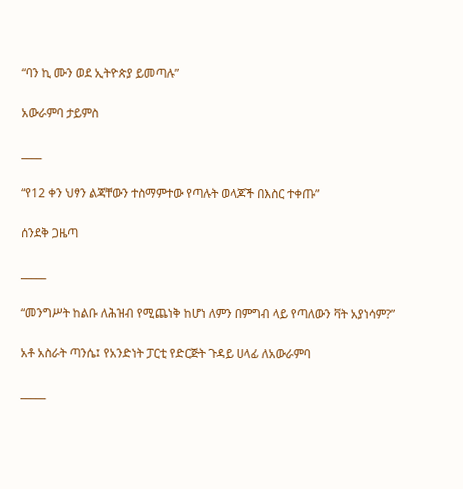“ባን ኪ ሙን ወደ ኢትዮጵያ ይመጣሉ”

አውራምባ ታይምስ

____

“የ12 ቀን ህፃን ልጃቸውን ተስማምተው የጣሉት ወላጆች በእስር ተቀጡ”

ሰንደቅ ጋዜጣ

_____

“መንግሥት ከልቡ ለሕዝብ የሚጨነቅ ከሆነ ለምን በምግብ ላይ የጣለውን ቫት አያነሳም?”

አቶ አስራት ጣንሴ፤ የአንድነት ፓርቲ የድርጅት ጉዳይ ሀላፊ ለአውራምባ

_____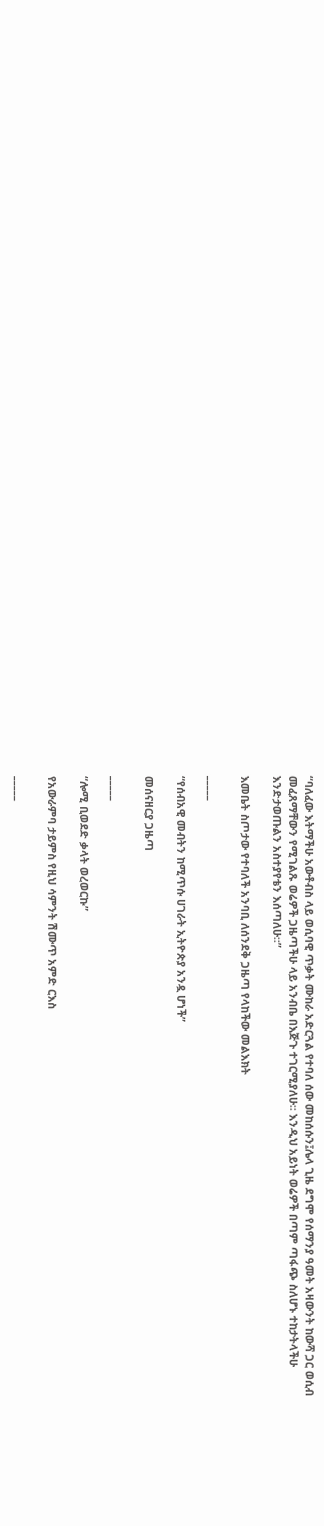“ባለፈው እትማችሁ አውቶብስ ላይ ወሲባዊ ጥቃት ሙከራ አድርጓል የተባለ ሰው መከሰሱን፤ሌላ ጊዜ ደግሞ የሰማንያ ዓመት አዛውንት ከውሻ ጋር ወሲብ መፈጸማቸውን የሚገልጹ ወሬዎች ጋዜጣችሁ ላይ አንብቤ በእጅጉ ተገርሚያለሁ፡፡ እንዲህ አይነት ወሬዎች በጣም ጣፋጭ ስለሆኑ ተከታትላችሁ እንድታወጡልን አስተያየቴን እሰጣለሁ፡፡”

እመቤት ስጦታው የተባለች አንባቢ ለሰንደቅ ጋዜጣ የላከችው መልእክት

_____

“የሰብአዊ መብትን ከሚጥሱ ሀገራት ኢትዮጵያ አንዷ ሆነች”

መሰናዘርያ ጋዜጣ

_____

“ሎሚ ቢወደድ ቃላት ወረወርኩ”

የአውራምባ ታይምስ የዚህ ሳምንት ሽሙጥ አምድ ርእስ

_____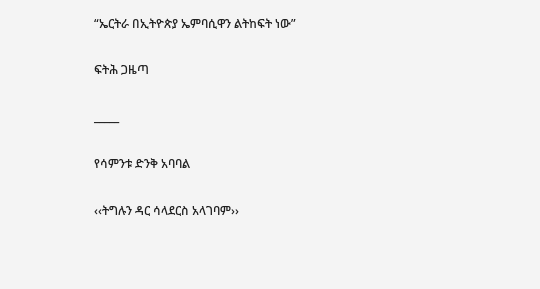“ኤርትራ በኢትዮጵያ ኤምባሲዋን ልትከፍት ነው”

ፍትሕ ጋዜጣ

_____

የሳምንቱ ድንቅ አባባል

‹‹ትግሉን ዳር ሳላደርስ አላገባም››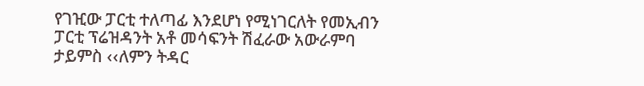የገዢው ፓርቲ ተለጣፊ እንደሆነ የሚነገርለት የመኢብን ፓርቲ ፕሬዝዳንት አቶ መሳፍንት ሽፈራው አውራምባ ታይምስ ‹‹ለምን ትዳር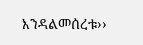እንዳልመሰረቱ››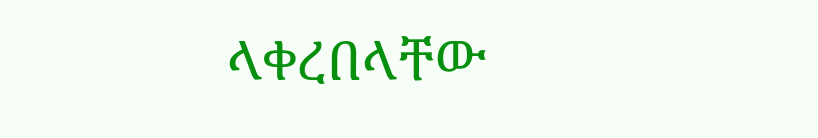ላቀረበላቸው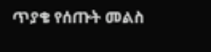ጥያቄ የሰጡት መልስ